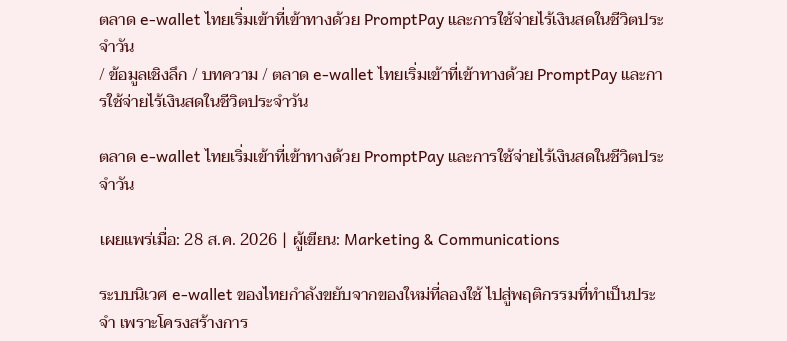ตลาด e-wallet ไทยเริ่มเข้าที่เข้าทางด้วย PromptPay และการใช้จ่ายไร้เงินสดในชีวิตประจำวัน
/ ข้อมูลเชิงลึก / บทความ / ตลาด e-wallet ไทยเริ่มเข้าที่เข้าทางด้วย PromptPay และการใช้จ่ายไร้เงินสดในชีวิตประจำวัน

ตลาด e-wallet ไทยเริ่มเข้าที่เข้าทางด้วย PromptPay และการใช้จ่ายไร้เงินสดในชีวิตประจำวัน

เผยแพร่เมื่อ: 28 ส.ค. 2026 | ผู้เขียน: Marketing & Communications

ระบบนิเวศ e-wallet ของไทยกำลังขยับจากของใหม่ที่ลองใช้ ไปสู่พฤติกรรมที่ทำเป็นประจำ เพราะโครงสร้างการ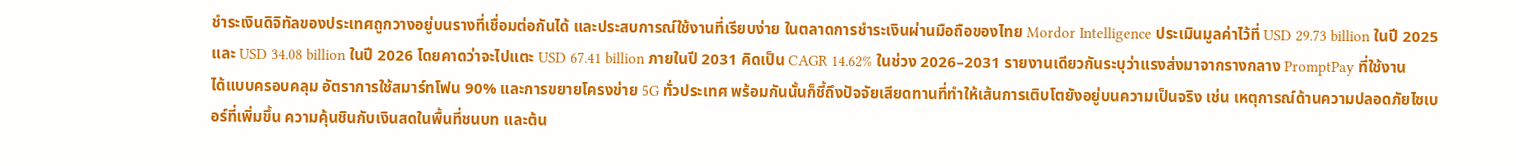ชำระเงินดิจิทัลของประเทศถูกวางอยู่บนรางที่เชื่อมต่อกันได้ และประสบการณ์ใช้งานที่เรียบง่าย ในตลาดการชำระเงินผ่านมือถือของไทย Mordor Intelligence ประเมินมูลค่าไว้ที่ USD 29.73 billion ในปี 2025 และ USD 34.08 billion ในปี 2026 โดยคาดว่าจะไปแตะ USD 67.41 billion ภายในปี 2031 คิดเป็น CAGR 14.62% ในช่วง 2026–2031 รายงานเดียวกันระบุว่าแรงส่งมาจากรางกลาง PromptPay ที่ใช้งานได้แบบครอบคลุม อัตราการใช้สมาร์ทโฟน 90% และการขยายโครงข่าย 5G ทั่วประเทศ พร้อมกันนั้นก็ชี้ถึงปัจจัยเสียดทานที่ทำให้เส้นการเติบโตยังอยู่บนความเป็นจริง เช่น เหตุการณ์ด้านความปลอดภัยไซเบอร์ที่เพิ่มขึ้น ความคุ้นชินกับเงินสดในพื้นที่ชนบท และต้น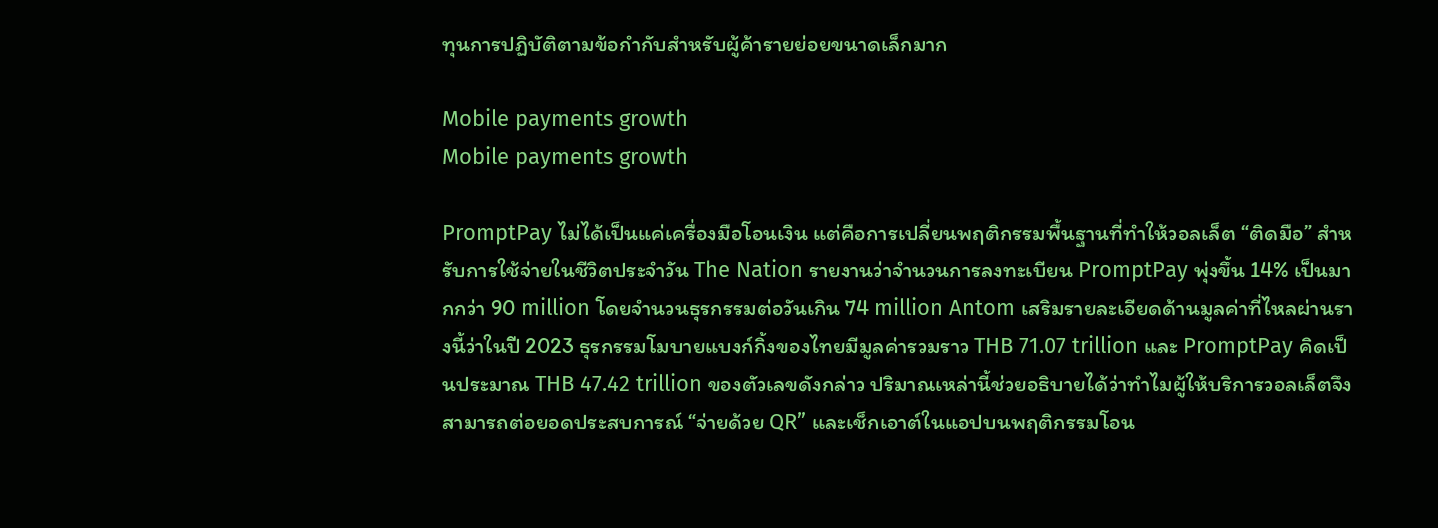ทุนการปฏิบัติตามข้อกำกับสำหรับผู้ค้ารายย่อยขนาดเล็กมาก

Mobile payments growth
Mobile payments growth

PromptPay ไม่ได้เป็นแค่เครื่องมือโอนเงิน แต่คือการเปลี่ยนพฤติกรรมพื้นฐานที่ทำให้วอลเล็ต “ติดมือ” สำหรับการใช้จ่ายในชีวิตประจำวัน The Nation รายงานว่าจำนวนการลงทะเบียน PromptPay พุ่งขึ้น 14% เป็นมากกว่า 90 million โดยจำนวนธุรกรรมต่อวันเกิน 74 million Antom เสริมรายละเอียดด้านมูลค่าที่ไหลผ่านรางนี้ว่าในปี 2023 ธุรกรรมโมบายแบงก์กิ้งของไทยมีมูลค่ารวมราว THB 71.07 trillion และ PromptPay คิดเป็นประมาณ THB 47.42 trillion ของตัวเลขดังกล่าว ปริมาณเหล่านี้ช่วยอธิบายได้ว่าทำไมผู้ให้บริการวอลเล็ตจึงสามารถต่อยอดประสบการณ์ “จ่ายด้วย QR” และเช็กเอาต์ในแอปบนพฤติกรรมโอน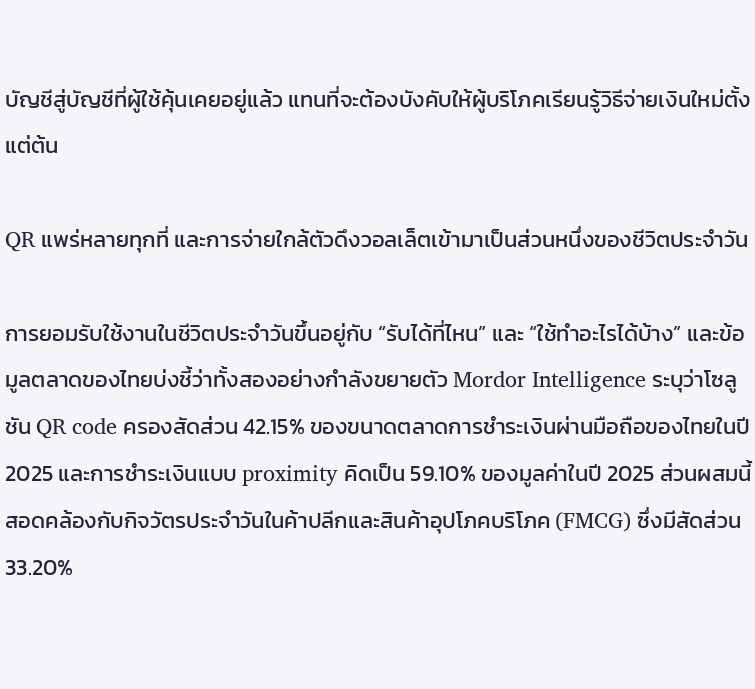บัญชีสู่บัญชีที่ผู้ใช้คุ้นเคยอยู่แล้ว แทนที่จะต้องบังคับให้ผู้บริโภคเรียนรู้วิธีจ่ายเงินใหม่ตั้งแต่ต้น

QR แพร่หลายทุกที่ และการจ่ายใกล้ตัวดึงวอลเล็ตเข้ามาเป็นส่วนหนึ่งของชีวิตประจำวัน

การยอมรับใช้งานในชีวิตประจำวันขึ้นอยู่กับ “รับได้ที่ไหน” และ “ใช้ทำอะไรได้บ้าง” และข้อมูลตลาดของไทยบ่งชี้ว่าทั้งสองอย่างกำลังขยายตัว Mordor Intelligence ระบุว่าโซลูชัน QR code ครองสัดส่วน 42.15% ของขนาดตลาดการชำระเงินผ่านมือถือของไทยในปี 2025 และการชำระเงินแบบ proximity คิดเป็น 59.10% ของมูลค่าในปี 2025 ส่วนผสมนี้สอดคล้องกับกิจวัตรประจำวันในค้าปลีกและสินค้าอุปโภคบริโภค (FMCG) ซึ่งมีสัดส่วน 33.20%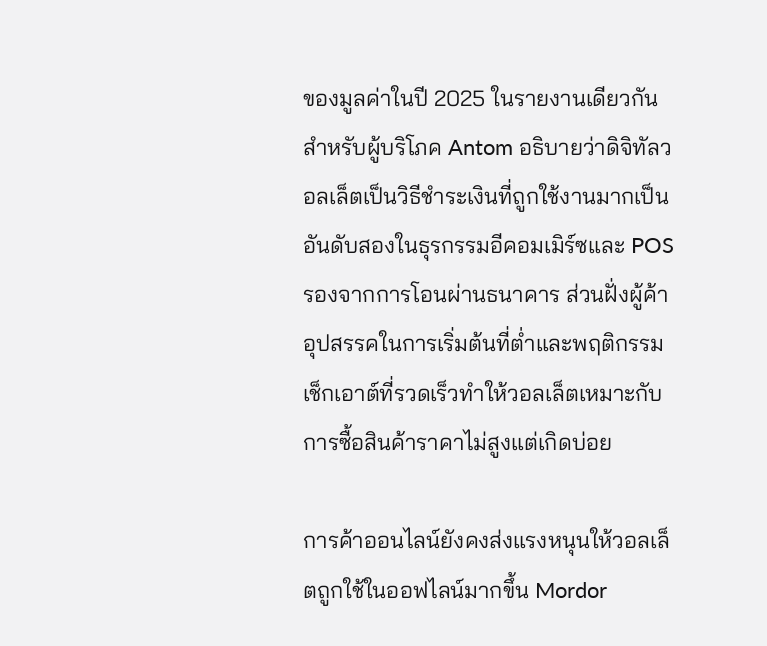ของมูลค่าในปี 2025 ในรายงานเดียวกัน สำหรับผู้บริโภค Antom อธิบายว่าดิจิทัลวอลเล็ตเป็นวิธีชำระเงินที่ถูกใช้งานมากเป็นอันดับสองในธุรกรรมอีคอมเมิร์ซและ POS รองจากการโอนผ่านธนาคาร ส่วนฝั่งผู้ค้า อุปสรรคในการเริ่มต้นที่ต่ำและพฤติกรรมเช็กเอาต์ที่รวดเร็วทำให้วอลเล็ตเหมาะกับการซื้อสินค้าราคาไม่สูงแต่เกิดบ่อย

การค้าออนไลน์ยังคงส่งแรงหนุนให้วอลเล็ตถูกใช้ในออฟไลน์มากขึ้น Mordor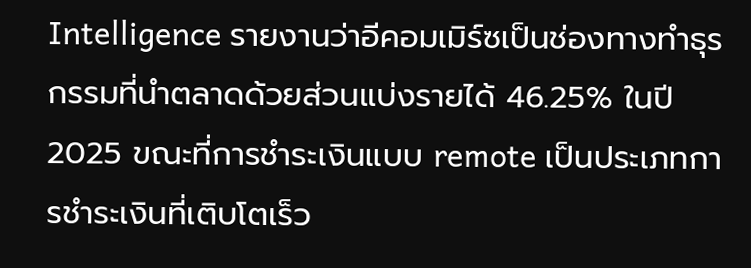Intelligence รายงานว่าอีคอมเมิร์ซเป็นช่องทางทำธุรกรรมที่นำตลาดด้วยส่วนแบ่งรายได้ 46.25% ในปี 2025 ขณะที่การชำระเงินแบบ remote เป็นประเภทการชำระเงินที่เติบโตเร็ว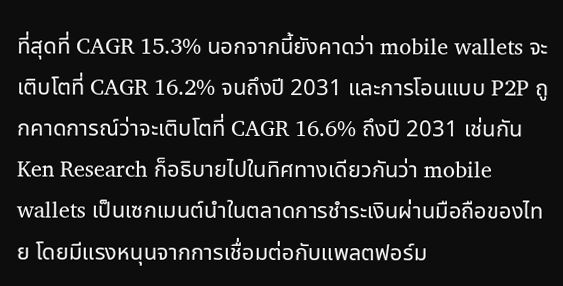ที่สุดที่ CAGR 15.3% นอกจากนี้ยังคาดว่า mobile wallets จะเติบโตที่ CAGR 16.2% จนถึงปี 2031 และการโอนแบบ P2P ถูกคาดการณ์ว่าจะเติบโตที่ CAGR 16.6% ถึงปี 2031 เช่นกัน Ken Research ก็อธิบายไปในทิศทางเดียวกันว่า mobile wallets เป็นเซกเมนต์นำในตลาดการชำระเงินผ่านมือถือของไทย โดยมีแรงหนุนจากการเชื่อมต่อกับแพลตฟอร์ม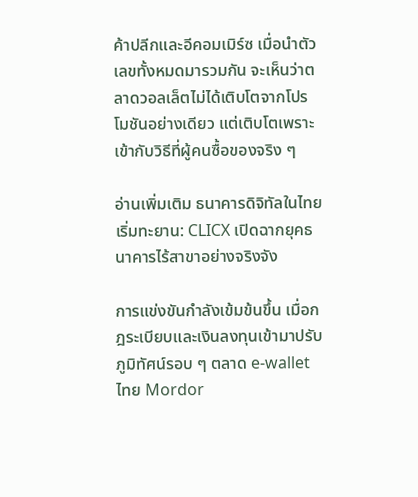ค้าปลีกและอีคอมเมิร์ซ เมื่อนำตัวเลขทั้งหมดมารวมกัน จะเห็นว่าตลาดวอลเล็ตไม่ได้เติบโตจากโปรโมชันอย่างเดียว แต่เติบโตเพราะเข้ากับวิธีที่ผู้คนซื้อของจริง ๆ

อ่านเพิ่มเติม ธนาคารดิจิทัลในไทยเริ่มทะยาน: CLICX เปิดฉากยุคธนาคารไร้สาขาอย่างจริงจัง

การแข่งขันกำลังเข้มข้นขึ้น เมื่อกฎระเบียบและเงินลงทุนเข้ามาปรับภูมิทัศน์รอบ ๆ ตลาด e-wallet ไทย Mordor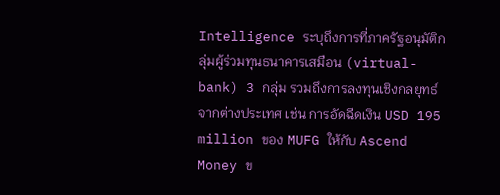Intelligence ระบุถึงการที่ภาครัฐอนุมัติกลุ่มผู้ร่วมทุนธนาคารเสมือน (virtual-bank) 3 กลุ่ม รวมถึงการลงทุนเชิงกลยุทธ์จากต่างประเทศ เช่น การอัดฉีดเงิน USD 195 million ของ MUFG ให้กับ Ascend Money ข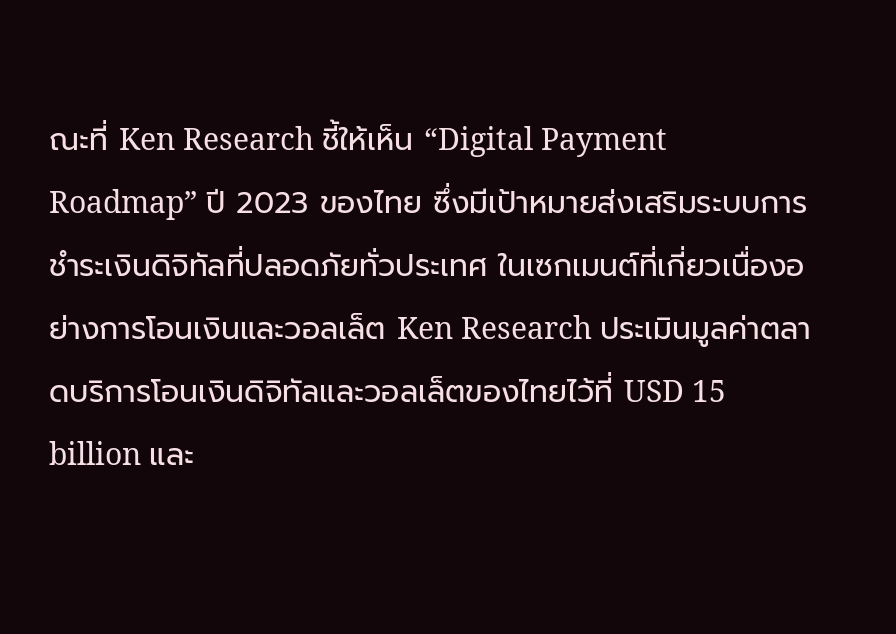ณะที่ Ken Research ชี้ให้เห็น “Digital Payment Roadmap” ปี 2023 ของไทย ซึ่งมีเป้าหมายส่งเสริมระบบการชำระเงินดิจิทัลที่ปลอดภัยทั่วประเทศ ในเซกเมนต์ที่เกี่ยวเนื่องอย่างการโอนเงินและวอลเล็ต Ken Research ประเมินมูลค่าตลาดบริการโอนเงินดิจิทัลและวอลเล็ตของไทยไว้ที่ USD 15 billion และ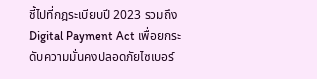ชี้ไปที่กฎระเบียบปี 2023 รวมถึง Digital Payment Act เพื่อยกระดับความมั่นคงปลอดภัยไซเบอร์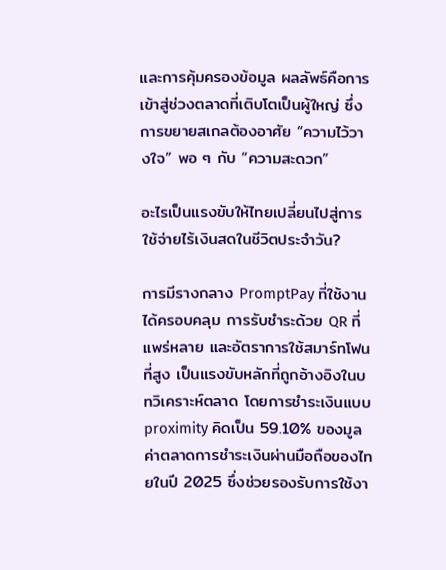และการคุ้มครองข้อมูล ผลลัพธ์คือการเข้าสู่ช่วงตลาดที่เติบโตเป็นผู้ใหญ่ ซึ่งการขยายสเกลต้องอาศัย “ความไว้วางใจ” พอ ๆ กับ “ความสะดวก”

อะไรเป็นแรงขับให้ไทยเปลี่ยนไปสู่การใช้จ่ายไร้เงินสดในชีวิตประจำวัน?

การมีรางกลาง PromptPay ที่ใช้งานได้ครอบคลุม การรับชำระด้วย QR ที่แพร่หลาย และอัตราการใช้สมาร์ทโฟนที่สูง เป็นแรงขับหลักที่ถูกอ้างอิงในบทวิเคราะห์ตลาด โดยการชำระเงินแบบ proximity คิดเป็น 59.10% ของมูลค่าตลาดการชำระเงินผ่านมือถือของไทยในปี 2025 ซึ่งช่วยรองรับการใช้งา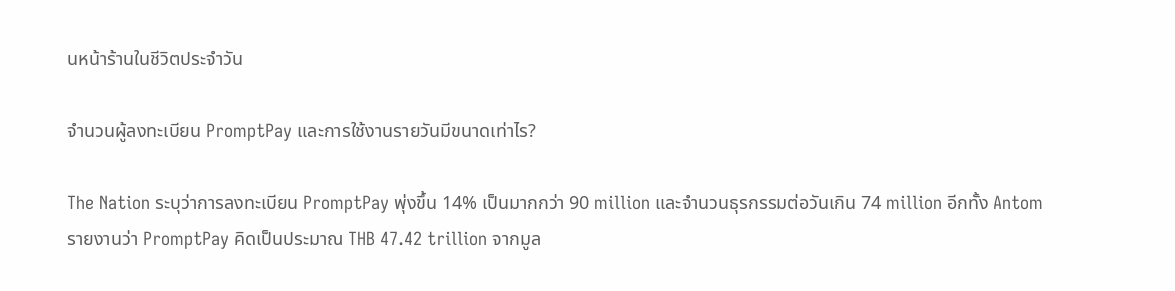นหน้าร้านในชีวิตประจำวัน

จำนวนผู้ลงทะเบียน PromptPay และการใช้งานรายวันมีขนาดเท่าไร?

The Nation ระบุว่าการลงทะเบียน PromptPay พุ่งขึ้น 14% เป็นมากกว่า 90 million และจำนวนธุรกรรมต่อวันเกิน 74 million อีกทั้ง Antom รายงานว่า PromptPay คิดเป็นประมาณ THB 47.42 trillion จากมูล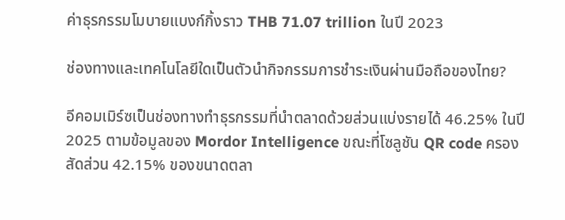ค่าธุรกรรมโมบายแบงก์กิ้งราว THB 71.07 trillion ในปี 2023

ช่องทางและเทคโนโลยีใดเป็นตัวนำกิจกรรมการชำระเงินผ่านมือถือของไทย?

อีคอมเมิร์ซเป็นช่องทางทำธุรกรรมที่นำตลาดด้วยส่วนแบ่งรายได้ 46.25% ในปี 2025 ตามข้อมูลของ Mordor Intelligence ขณะที่โซลูชัน QR code ครองสัดส่วน 42.15% ของขนาดตลา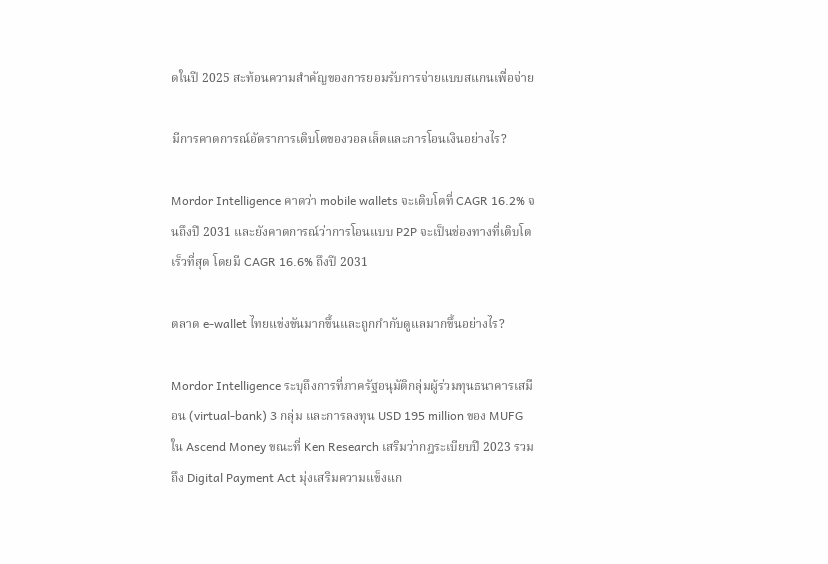ดในปี 2025 สะท้อนความสำคัญของการยอมรับการจ่ายแบบสแกนเพื่อจ่าย

มีการคาดการณ์อัตราการเติบโตของวอลเล็ตและการโอนเงินอย่างไร?

Mordor Intelligence คาดว่า mobile wallets จะเติบโตที่ CAGR 16.2% จนถึงปี 2031 และยังคาดการณ์ว่าการโอนแบบ P2P จะเป็นช่องทางที่เติบโตเร็วที่สุด โดยมี CAGR 16.6% ถึงปี 2031

ตลาด e-wallet ไทยแข่งขันมากขึ้นและถูกกำกับดูแลมากขึ้นอย่างไร?

Mordor Intelligence ระบุถึงการที่ภาครัฐอนุมัติกลุ่มผู้ร่วมทุนธนาคารเสมือน (virtual-bank) 3 กลุ่ม และการลงทุน USD 195 million ของ MUFG ใน Ascend Money ขณะที่ Ken Research เสริมว่ากฎระเบียบปี 2023 รวมถึง Digital Payment Act มุ่งเสริมความแข็งแก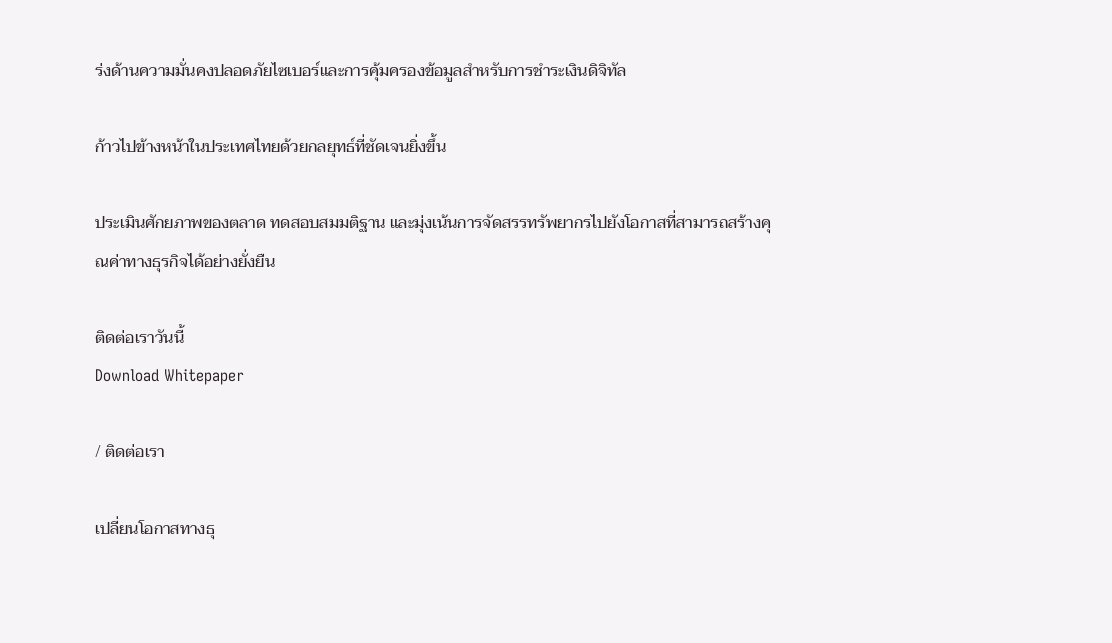ร่งด้านความมั่นคงปลอดภัยไซเบอร์และการคุ้มครองข้อมูลสำหรับการชำระเงินดิจิทัล

ก้าวไปข้างหน้าในประเทศไทยด้วยกลยุทธ์ที่ชัดเจนยิ่งขึ้น

ประเมินศักยภาพของตลาด ทดสอบสมมติฐาน และมุ่งเน้นการจัดสรรทรัพยากรไปยังโอกาสที่สามารถสร้างคุณค่าทางธุรกิจได้อย่างยั่งยืน

ติดต่อเราวันนี้
Download Whitepaper

/ ติดต่อเรา

เปลี่ยนโอกาสทางธุ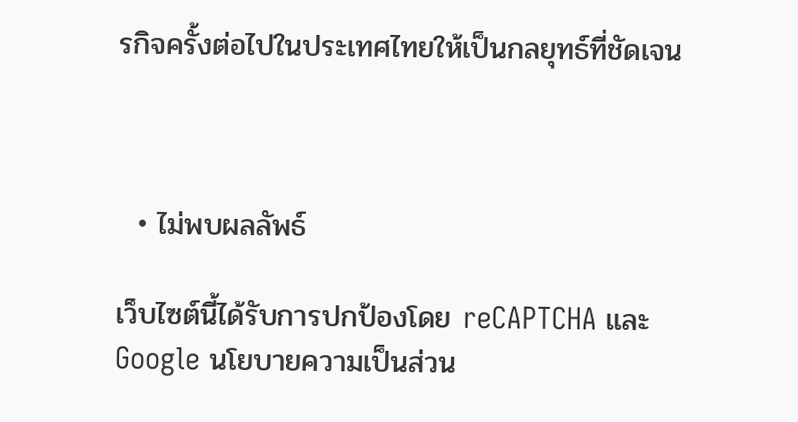รกิจครั้งต่อไปในประเทศไทยให้เป็นกลยุทธ์ที่ชัดเจน



  • ไม่พบผลลัพธ์

เว็บไซต์นี้ได้รับการปกป้องโดย reCAPTCHA และ Google นโยบายความเป็นส่วน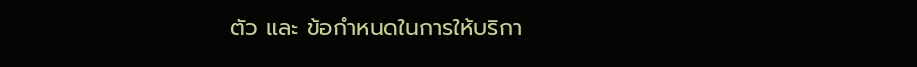ตัว และ ข้อกำหนดในการให้บริกา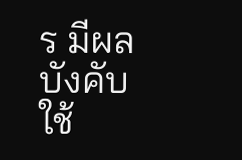ร มีผลบังคับใช้